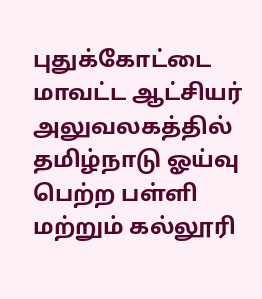புதுக்கோட்டை மாவட்ட ஆட்சியர் அலுவலகத்தில் தமிழ்நாடு ஓய்வு பெற்ற பள்ளி மற்றும் கல்லூரி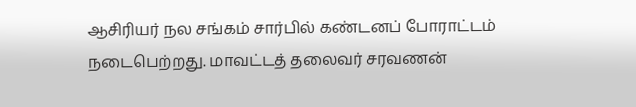ஆசிரியர் நல சங்கம் சார்பில் கண்டனப் போராட்டம் நடைபெற்றது. மாவட்டத் தலைவர் சரவணன்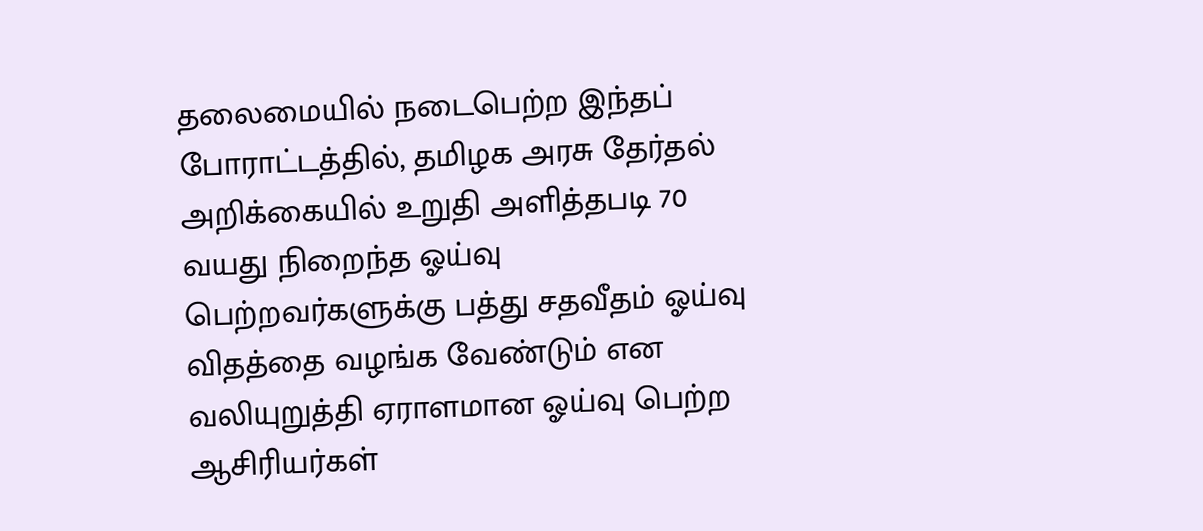தலைமையில் நடைபெற்ற இந்தப் போராட்டத்தில், தமிழக அரசு தேர்தல் அறிக்கையில் உறுதி அளித்தபடி 70 வயது நிறைந்த ஓய்வு பெற்றவர்களுக்கு பத்து சதவீதம் ஓய்வு விதத்தை வழங்க வேண்டும் என வலியுறுத்தி ஏராளமான ஓய்வு பெற்ற ஆசிரியர்கள்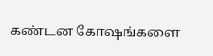கண்டன கோஷங்களை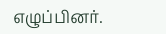எழுப்பினர்.